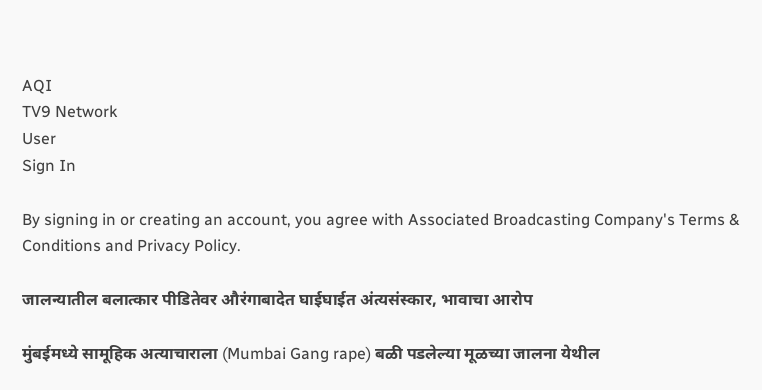AQI
TV9 Network
User
Sign In

By signing in or creating an account, you agree with Associated Broadcasting Company's Terms & Conditions and Privacy Policy.

जालन्यातील बलात्कार पीडितेवर औरंगाबादेत घाईघाईत अंत्यसंस्कार, भावाचा आरोप

मुंबईमध्ये सामूहिक अत्याचाराला (Mumbai Gang rape) बळी पडलेल्या मूळच्या जालना येथील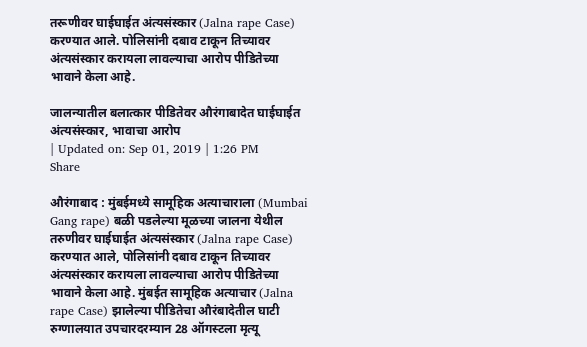तरूणीवर घाईघाईत अंत्यसंस्कार (Jalna rape Case) करण्यात आले. पोलिसांनी दबाव टाकून तिच्यावर अंत्यसंस्कार करायला लावल्याचा आरोप पीडितेच्या भावाने केला आहे.

जालन्यातील बलात्कार पीडितेवर औरंगाबादेत घाईघाईत अंत्यसंस्कार, भावाचा आरोप
| Updated on: Sep 01, 2019 | 1:26 PM
Share

औरंगाबाद : मुंबईमध्ये सामूहिक अत्याचाराला (Mumbai Gang rape) बळी पडलेल्या मूळच्या जालना येथील तरुणीवर घाईघाईत अंत्यसंस्कार (Jalna rape Case) करण्यात आले, पोलिसांनी दबाव टाकून तिच्यावर अंत्यसंस्कार करायला लावल्याचा आरोप पीडितेच्या भावाने केला आहे. मुंबईत सामूहिक अत्याचार (Jalna rape Case) झालेल्या पीडितेचा औरंबादेतील घाटी रुग्णालयात उपचारदरम्यान 28 ऑगस्टला मृत्यू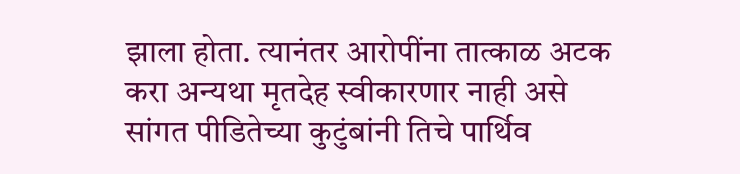झाला होता. त्यानंतर आरोपींना तात्काळ अटक करा अन्यथा मृतदेह स्वीकारणार नाही असे सांगत पीडितेच्या कुटुंबांनी तिचे पार्थिव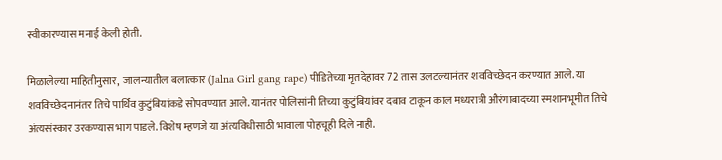स्वीकारण्यास मनाई केली होती.

मिळालेल्या माहितीनुसार,  जालन्यातील बलात्कार (Jalna Girl gang rape) पीडितेच्या मृतदेहावर 72 तास उलटल्यानंतर शवविच्छेदन करण्यात आले. या शवविच्छेदनानंतर तिचे पार्थिव कुटुंबियांकडे सोपवण्यात आले. यानंतर पोलिसांनी तिच्या कुटुंबियांवर दबाव टाकून काल मध्यरात्री औरंगाबादच्या स्मशानभूमीत तिचे अंत्यसंस्कार उरकण्यास भाग पाडले. विशेष म्हणजे या अंत्यविधीसाठी भावाला पोहचूही दिले नाही.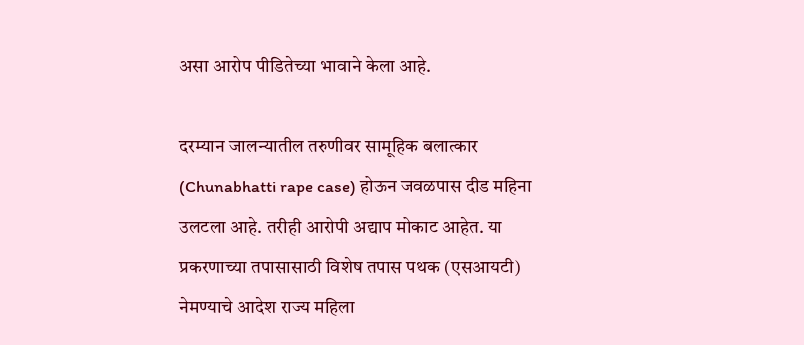असा आरोप पीडितेच्या भावाने केला आहे.

दरम्यान जालन्यातील तरुणीवर सामूहिक बलात्कार (Chunabhatti rape case) होऊन जवळपास दीड महिना उलटला आहे. तरीही आरोपी अद्याप मोकाट आहेत. या प्रकरणाच्या तपासासाठी विशेष तपास पथक (एसआयटी) नेमण्याचे आदेश राज्य महिला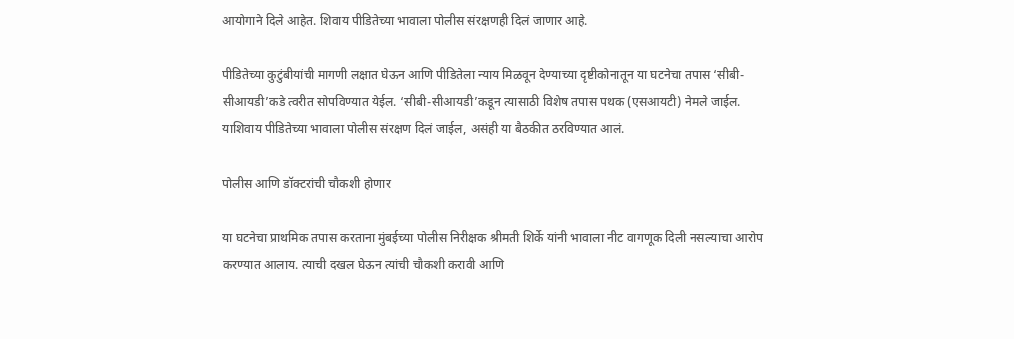आयोगाने दिले आहेत. शिवाय पीडितेच्या भावाला पोलीस संरक्षणही दिलं जाणार आहे.

पीडितेच्या कुटुंबीयांची मागणी लक्षात घेऊन आणि पीडितेला न्याय मिळवून देण्याच्या दृष्टीकोनातून या घटनेचा तपास ‘सीबी-सीआयडी’कडे त्वरीत सोपविण्यात येईल. ‘सीबी-सीआयडी’कडून त्यासाठी विशेष तपास पथक (एसआयटी) नेमले जाईल. याशिवाय पीडितेच्या भावाला पोलीस संरक्षण दिलं जाईल, असंही या बैठकीत ठरविण्यात आलं.

पोलीस आणि डॉक्टरांची चौकशी होणार

या घटनेचा प्राथमिक तपास करताना मुंबईच्या पोलीस निरीक्षक श्रीमती शिर्के यांनी भावाला नीट वागणूक दिली नसल्याचा आरोप करण्यात आलाय. त्याची दखल घेऊन त्यांची चौकशी करावी आणि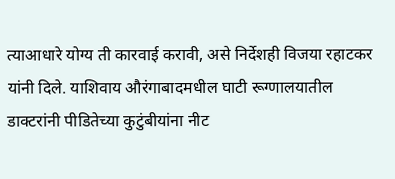त्याआधारे योग्य ती कारवाई करावी, असे निर्देशही विजया रहाटकर यांनी दिले. याशिवाय औरंगाबादमधील घाटी रूग्णालयातील डाक्टरांनी पीडितेच्या कुटुंबीयांना नीट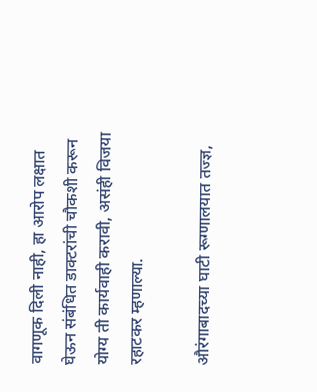वागणूक दिली नाही, हा आरोप लक्षात घेऊन संबंधित डाक्टरांची चौकशी करून योग्य ती कार्यवाही करावी, असंही विजया रहाटकर म्हणाल्या.

औरंगाबादच्या घाटी रूग्णालयात तज्ज्ञ,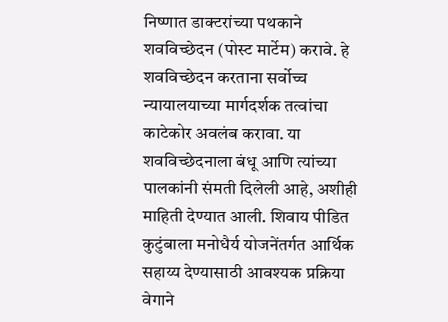निष्णात डाक्टरांच्या पथकाने शवविच्छेदन (पोस्ट मार्टेम) करावे. हे शवविच्छेदन करताना सर्वोच्च न्यायालयाच्या मार्गदर्शक तत्वांचा काटेकोर अवलंब करावा. या शवविच्छेदनाला बंधू आणि त्यांच्या पालकांनी संमती दिलेली आहे, अशीही माहिती देण्यात आली. शिवाय पीडित कुटुंबाला मनोधैर्य योजनेंतर्गत आर्थिक सहाय्य देण्यासाठी आवश्यक प्रक्रिया वेगाने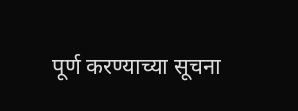पूर्ण करण्याच्या सूचना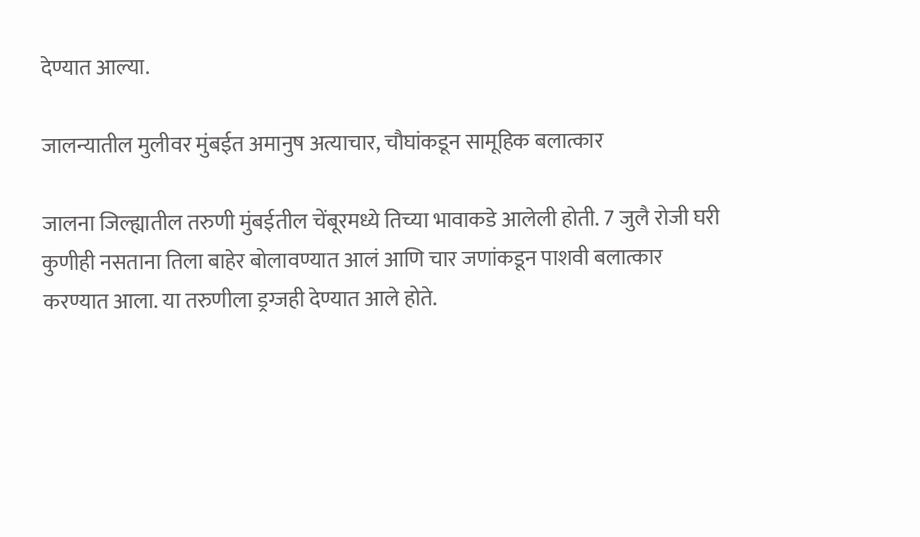देण्यात आल्या.

जालन्यातील मुलीवर मुंबईत अमानुष अत्याचार, चौघांकडून सामूहिक बलात्कार

जालना जिल्ह्यातील तरुणी मुंबईतील चेंबूरमध्ये तिच्या भावाकडे आलेली होती. 7 जुलै रोजी घरी कुणीही नसताना तिला बाहेर बोलावण्यात आलं आणि चार जणांकडून पाशवी बलात्कार करण्यात आला. या तरुणीला ड्रग्जही देण्यात आले होते.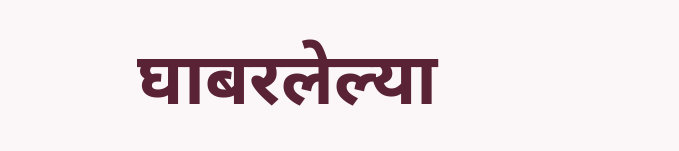घाबरलेल्या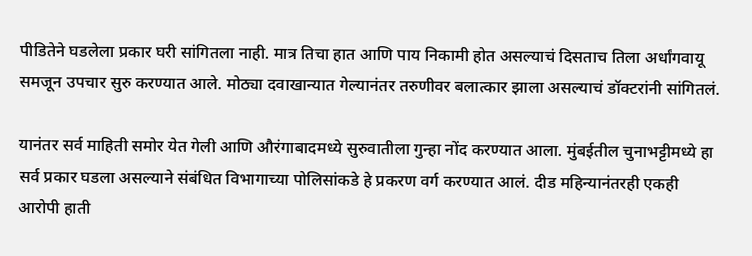पीडितेने घडलेला प्रकार घरी सांगितला नाही. मात्र तिचा हात आणि पाय निकामी होत असल्याचं दिसताच तिला अर्धांगवायू समजून उपचार सुरु करण्यात आले. मोठ्या दवाखान्यात गेल्यानंतर तरुणीवर बलात्कार झाला असल्याचं डॉक्टरांनी सांगितलं.

यानंतर सर्व माहिती समोर येत गेली आणि औरंगाबादमध्ये सुरुवातीला गुन्हा नोंद करण्यात आला. मुंबईतील चुनाभट्टीमध्ये हा सर्व प्रकार घडला असल्याने संबंधित विभागाच्या पोलिसांकडे हे प्रकरण वर्ग करण्यात आलं. दीड महिन्यानंतरही एकही आरोपी हाती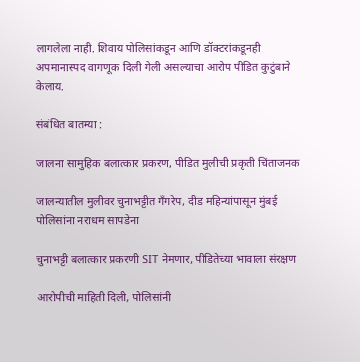लागलेला नाही. शिवाय पोलिसांकडून आणि डॉक्टरांकडूनही अपमानास्पद वागणूक दिली गेली असल्याचा आरोप पीडित कुटुंबाने केलाय.

संबंधित बातम्या :

जालना सामुहिक बलात्कार प्रकरण, पीडित मुलीची प्रकृती चिंताजनक

जालन्यातील मुलीवर चुनाभट्टीत गँगरेप, दीड महिन्यांपासून मुंबई पोलिसांना नराधम सापडेना

चुनाभट्टी बलात्कार प्रकरणी SIT नेमणार, पीडितेच्या भावाला संरक्षण

आरोपीची माहिती दिली, पोलिसांनी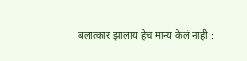बलात्कार झालाय हेच मान्य केलं नाही :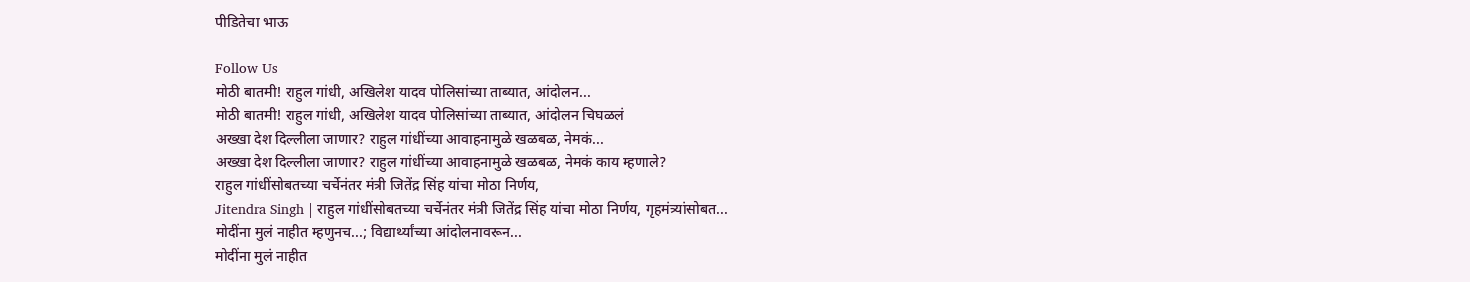पीडितेचा भाऊ

Follow Us
मोठी बातमी! राहुल गांधी, अखिलेश यादव पोलिसांच्या ताब्यात, आंदोलन...
मोठी बातमी! राहुल गांधी, अखिलेश यादव पोलिसांच्या ताब्यात, आंदोलन चिघळलं
अख्खा देश दिल्लीला जाणार? राहुल गांधींच्या आवाहनामुळे खळबळ, नेमकं...
अख्खा देश दिल्लीला जाणार? राहुल गांधींच्या आवाहनामुळे खळबळ, नेमकं काय म्हणाले?
राहुल गांधींसोबतच्या चर्चेनंतर मंत्री जितेंद्र सिंह यांचा मोठा निर्णय,
Jitendra Singh | राहुल गांधींसोबतच्या चर्चेनंतर मंत्री जितेंद्र सिंह यांचा मोठा निर्णय, गृहमंत्र्यांसोबत...
मोदींना मुलं नाहीत म्हणुनच...; विद्यार्थ्यांच्या आंदोलनावरून...
मोदींना मुलं नाहीत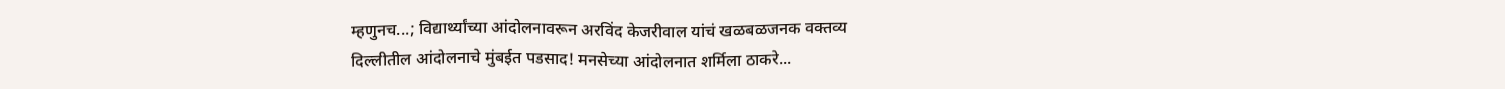म्हणुनच...; विद्यार्थ्यांच्या आंदोलनावरून अरविंद केजरीवाल यांचं खळबळजनक वक्तव्य
दिल्लीतील आंदोलनाचे मुंबईत पडसाद! मनसेच्या आंदोलनात शर्मिला ठाकरे...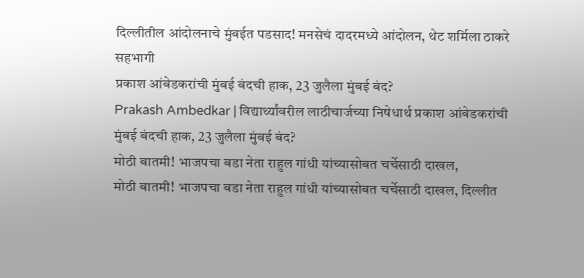दिल्लीतील आंदोलनाचे मुंबईत पडसाद! मनसेचं दादरमध्ये आंदोलन, थेट शर्मिला ठाकरे सहभागी
प्रकाश आंबेडकरांची मुंबई बंदची हाक, 23 जुलैला मुंबई बंद?
Prakash Ambedkar | विद्यार्थ्यांवरील लाठीचार्जच्या निषेधार्थ प्रकाश आंबेडकरांची मुंबई बंदची हाक, 23 जुलैला मुंबई बंद?
मोठी बातमी! भाजपचा बडा नेता राहुल गांधी यांच्यासोबत चर्चेसाठी दाखल,
मोठी बातमी! भाजपचा बडा नेता राहुल गांधी यांच्यासोबत चर्चेसाठी दाखल, दिल्लीत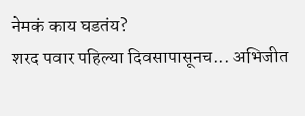नेमकं काय घडतंय?
शरद पवार पहिल्या दिवसापासूनच... अभिजीत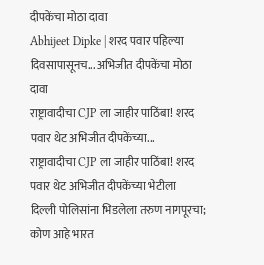दीपकेंचा मोठा दावा
Abhijeet Dipke | शरद पवार पहिल्या दिवसापासूनच... अभिजीत दीपकेंचा मोठा दावा
राष्ट्रावादीचा CJP ला जाहीर पाठिंबा! शरद पवार थेट अभिजीत दीपकेंच्या...
राष्ट्रावादीचा CJP ला जाहीर पाठिंबा! शरद पवार थेट अभिजीत दीपकेंच्या भेटीला
दिल्ली पोलिसांना भिडलेला तरुण नागपूरचा; कोण आहे भारत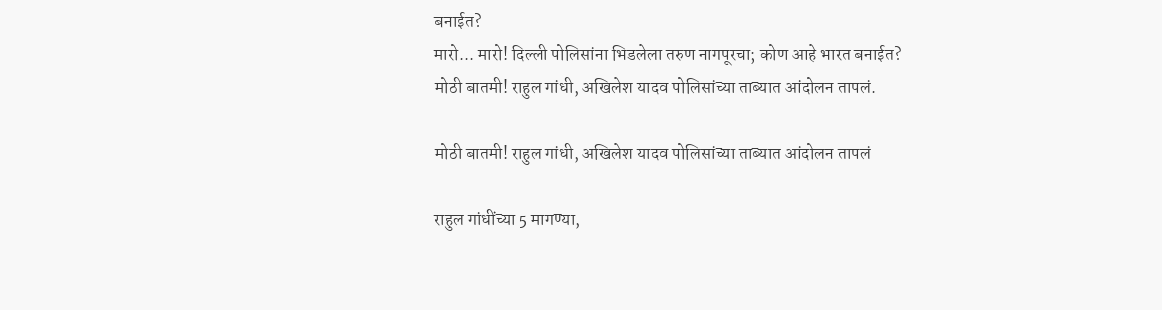बनाईत?
मारो... मारो! दिल्ली पोलिसांना भिडलेला तरुण नागपूरचा; कोण आहे भारत बनाईत?
मोठी बातमी! राहुल गांधी, अखिलेश यादव पोलिसांच्या ताब्यात आंदोलन तापलं.

मोठी बातमी! राहुल गांधी, अखिलेश यादव पोलिसांच्या ताब्यात आंदोलन तापलं

राहुल गांधींच्या 5 मागण्या,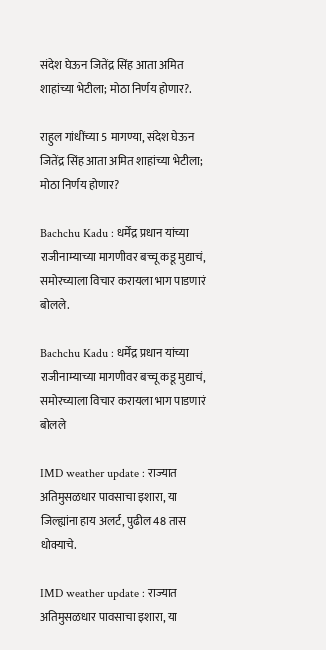संदेश घेऊन जितेंद्र सिंह आता अमित शाहांच्या भेटीला; मोठा निर्णय होणार?.

राहुल गांधींच्या 5 मागण्या, संदेश घेऊन जितेंद्र सिंह आता अमित शाहांच्या भेटीला; मोठा निर्णय होणार?

Bachchu Kadu : धर्मेंद्र प्रधान यांच्या राजीनाम्याच्या मागणीवर बच्चू कडू मुद्याचं, समोरच्याला विचार करायला भाग पाडणारं बोलले.

Bachchu Kadu : धर्मेंद्र प्रधान यांच्या राजीनाम्याच्या मागणीवर बच्चू कडू मुद्याचं, समोरच्याला विचार करायला भाग पाडणारं बोलले

IMD weather update : राज्यात अतिमुसळधार पावसाचा इशारा, या जिल्ह्यांना हाय अलर्ट, पुढील 48 तास धोक्याचे.

IMD weather update : राज्यात अतिमुसळधार पावसाचा इशारा, या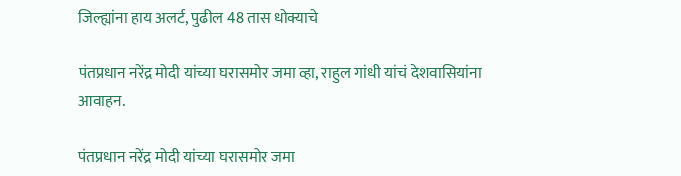जिल्ह्यांना हाय अलर्ट, पुढील 48 तास धोक्याचे

पंतप्रधान नरेंद्र मोदी यांच्या घरासमोर जमा व्हा, राहुल गांधी यांचं देशवासियांना आवाहन.

पंतप्रधान नरेंद्र मोदी यांच्या घरासमोर जमा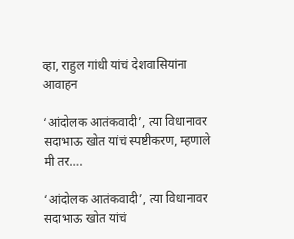व्हा, राहुल गांधी यांचं देशवासियांना आवाहन

‘आंदोलक आतंकवादी’, त्या विधानावर सदाभाऊ खोत यांचं स्पष्टीकरण, म्हणाले मी तर….

‘आंदोलक आतंकवादी’, त्या विधानावर सदाभाऊ खोत यांचं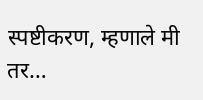स्पष्टीकरण, म्हणाले मी तर…